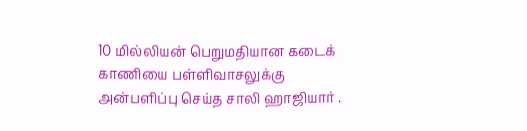10 மில்லியன் பெறுமதியான கடைக் காணியை பள்ளிவாசலுக்கு அன்பளிப்பு செய்த சாலி ஹாஜியார் .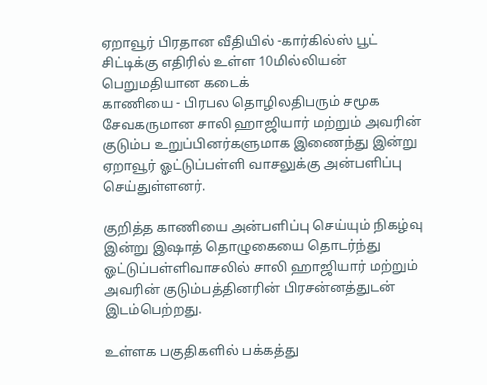ஏறாவூர் பிரதான வீதியில் -கார்கில்ஸ் பூட் சிட்டிக்கு எதிரில் உள்ள 10மில்லியன் பெறுமதியான கடைக்
காணியை - பிரபல தொழிலதிபரும் சமூக சேவகருமான சாலி ஹாஜியார் மற்றும் அவரின் குடும்ப உறுப்பினர்களுமாக இணைந்து இன்று ஏறாவூர் ஓட்டுப்பள்ளி வாசலுக்கு அன்பளிப்பு செய்துள்ளனர்.

குறித்த காணியை அன்பளிப்பு செய்யும் நிகழ்வு இன்று இஷாத் தொழுகையை தொடர்ந்து ஓட்டுப்பள்ளிவாசலில் சாலி ஹாஜியார் மற்றும் அவரின் குடும்பத்தினரின் பிரசன்னத்துடன் இடம்பெற்றது.

உள்ளக பகுதிகளில் பக்கத்து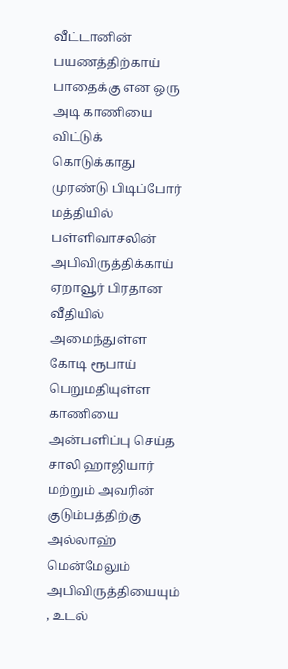வீட்டானின் பயணத்திற்காய் பாதைக்கு என ஒரு அடி காணியை விட்டுக் கொடுக்காது முரண்டு பிடிப்போர் மத்தியில் பள்ளிவாசலின் அபிவிருத்திக்காய் ஏறாவூர் பிரதான வீதியில் அமைந்துள்ள கோடி ரூபாய் பெறுமதியுள்ள காணியை அன்பளிப்பு செய்த சாலி ஹாஜியார் மற்றும் அவரின் குடும்பத்திற்கு அல்லாஹ் மென்மேலும் அபிவிருத்தியையும் , உடல்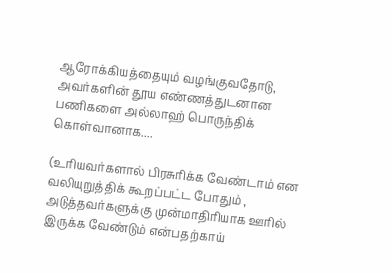ஆரோக்கியத்தையும் வழங்குவதோடு, அவர்களின் தூய எண்ணத்துடனான பணிகளை அல்லாஹ் பொருந்திக் கொள்வானாக....

(உரியவர்களால் பிரசுரிக்க வேண்டாம் என வலியுறுத்திக் கூறப்பட்ட போதும் , அடுத்தவர்களுக்கு முன்மாதிரியாக ஊரில் இருக்க வேண்டும் என்பதற்காய்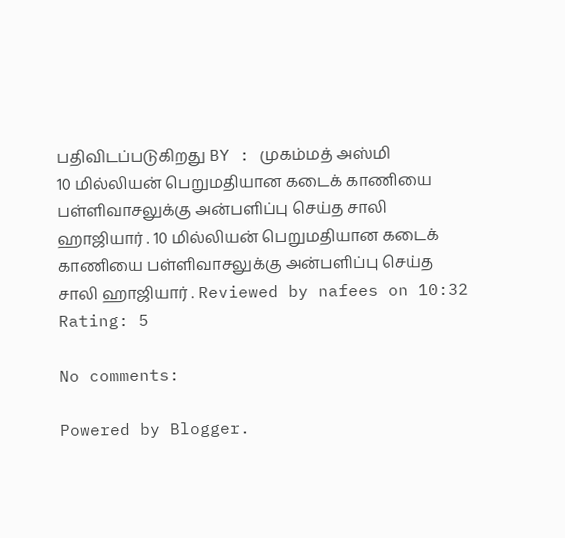பதிவிடப்படுகிறது BY : முகம்மத் அஸ்மி
10 மில்லியன் பெறுமதியான கடைக் காணியை பள்ளிவாசலுக்கு அன்பளிப்பு செய்த சாலி ஹாஜியார் . 10 மில்லியன் பெறுமதியான கடைக் காணியை பள்ளிவாசலுக்கு அன்பளிப்பு செய்த சாலி ஹாஜியார் . Reviewed by nafees on 10:32 Rating: 5

No comments:

Powered by Blogger.